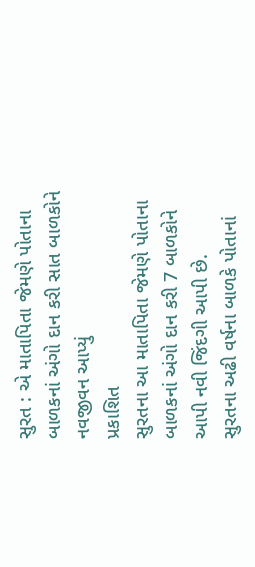સુરત : એ માતાપિતા જેમણે પોતાના બાળકનાં અંગો દાન કરી સાત બાળકોને નવજીવન આપ્યું
પ્રકાશિત
સુરતના આ માતાપિતા જેમણે પોતાના બાળકનાં અંગો દાન કરી 7 બાળકોને આપી નવી જિંદગી આપી છે.
સુરતના અઢી વર્ષના બાળકે પોતાનાં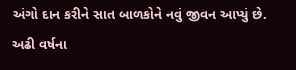અંગો દાન કરીને સાત બાળકોને નવું જીવન આપ્યું છે.
અઢી વર્ષના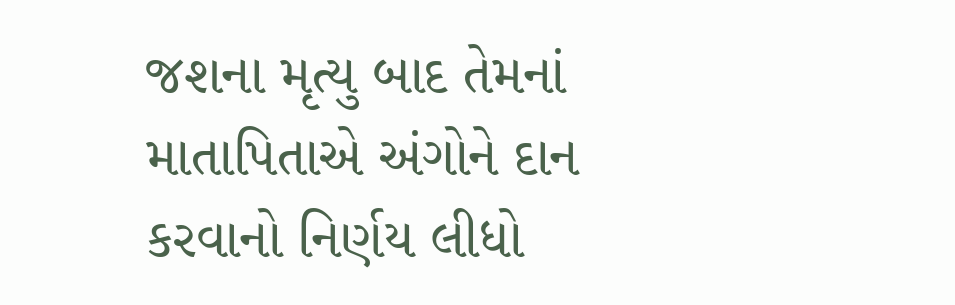જશના મૃત્યુ બાદ તેમનાં માતાપિતાએ અંગોને દાન કરવાનો નિર્ણય લીધો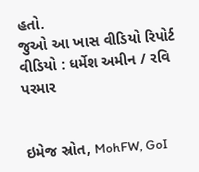હતો.
જુઓ આ ખાસ વીડિયો રિપોર્ટ
વીડિયો : ધર્મેશ અમીન / રવિ પરમાર


ઇમેજ સ્રોત, MohFW, GoI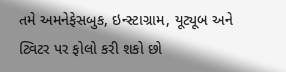તમે અમનેફેસબુક, ઇન્સ્ટાગ્રામ, યૂટ્યૂબ અને ટ્વિટર પર ફોલો કરી શકો છો